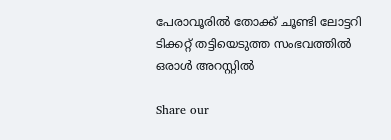പേരാവൂരിൽ തോക്ക് ചൂണ്ടി ലോട്ടറി ടിക്കറ്റ് തട്ടിയെടുത്ത സംഭവത്തിൽ ഒരാൾ അറസ്റ്റിൽ

Share our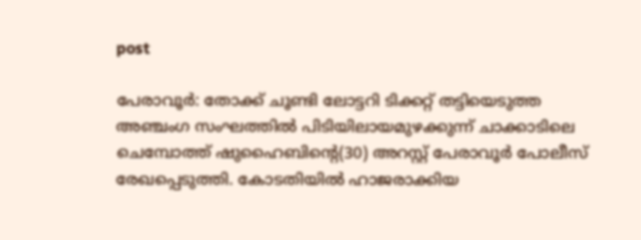post

പേരാവൂർ: തോക്ക് ചൂണ്ടി ലോട്ടറി ടിക്കറ്റ് തട്ടിയെടുത്ത അഞ്ചംഗ സംഘത്തിൽ പിടിയിലായമുഴക്കുന്ന് ചാക്കാടിലെ ചെമ്പോത്ത് ഷുഹൈബിന്റെ(30) അറസ്റ്റ് പേരാവൂർ പോലീസ് രേഖപ്പെടുത്തി. കോടതിയിൽ ഹാജരാക്കിയ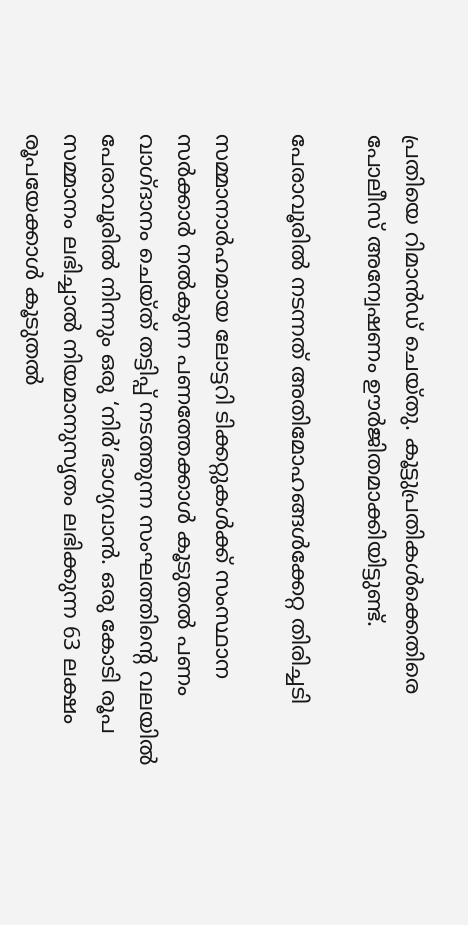പ്രതിയെ റിമാൻഡ് ചെയ്തു. കൂട്ടുപ്രതികൾക്കെതിരെ പോലീസ് അന്വേഷണം ഊർജിതമാക്കിയിട്ടുണ്ട്.

പേരാവൂരിൽ നടന്നത് അതിമോഹങ്ങൾക്കേറ്റ തിരിച്ചടി

സമ്മാനാർഹമായ ലോട്ടറി ടിക്കറ്റുകൾക്ക് സംസ്ഥാന സർക്കാർ നൽകുന്ന പണത്തേക്കാൾ കൂടുതൽ പണം വാഗ്ദാനം ചെയ്ത് തട്ടിപ്പ് നടത്തുന്ന സംഘത്തിന്റെ വലയിൽ പേരാവൂരിൽ നിന്നും ഒരു ‘നിർ’ഭാഗ്യവാൻ. ഒരു കോടി രൂപ സമ്മാനം ലഭിച്ചാൽ നിയമാനുസൃതം ലഭിക്കുന്ന 63 ലക്ഷം രൂപയേക്കാൾ കൂടുതൽ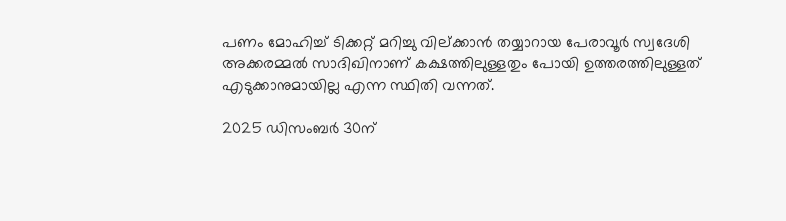പണം മോഹിച്ച് ടിക്കറ്റ് മറിച്ചു വില്ക്കാൻ തയ്യാറായ പേരാവൂർ സ്വദേശി അക്കരമ്മൽ സാദിഖിനാണ് കക്ഷത്തിലുള്ളതും പോയി ഉത്തരത്തിലുള്ളത് എടുക്കാനുമായില്ല എന്ന സ്ഥിതി വന്നത്.

2025 ഡിസംബർ 30ന്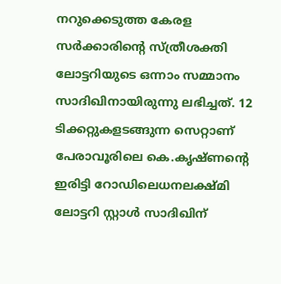നറുക്കെടുത്ത കേരള സർക്കാരിന്റെ സ്ത്രീശക്തി ലോട്ടറിയുടെ ഒന്നാം സമ്മാനം സാദിഖിനായിരുന്നു ലഭിച്ചത്. 12 ടിക്കറ്റുകളടങ്ങുന്ന സെറ്റാണ് പേരാവൂരിലെ കെ.കൃഷ്ണന്റെ ഇരിട്ടി റോഡിലെധനലക്ഷ്മി ലോട്ടറി സ്റ്റാൾ സാദിഖിന്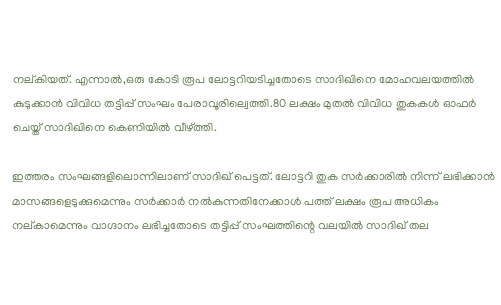നല്കിയത്. എന്നാൽ,ഒരു കോടി രൂപ ലോട്ടറിയടിച്ചതോടെ സാദിഖിനെ മോഹവലയത്തിൽ കുടുക്കാൻ വിവിധ തട്ടിപ്പ് സംഘം പേരാവൂരില്വെത്തി.80 ലക്ഷം മുതൽ വിവിധ തുകകൾ ഓഫർ ചെയ്ത് സാദിഖിനെ കെണിയിൽ വീഴ്ത്തി.

ഇത്തരം സംഘങ്ങളിലൊന്നിലാണ് സാദിഖ് പെട്ടത്. ലോട്ടറി തുക സർക്കാരിൽ നിന്ന് ലഭിക്കാൻ മാസങ്ങളെടുക്കുമെന്നും സർക്കാർ നൽകുന്നതിനേക്കാൾ പത്ത് ലക്ഷം രൂപ അധികം നല്കാമെന്നും വാഗ്ദാനം ലഭിച്ചതോടെ തട്ടിപ്പ് സംഘത്തിന്റെ വലയിൽ സാദിഖ് തല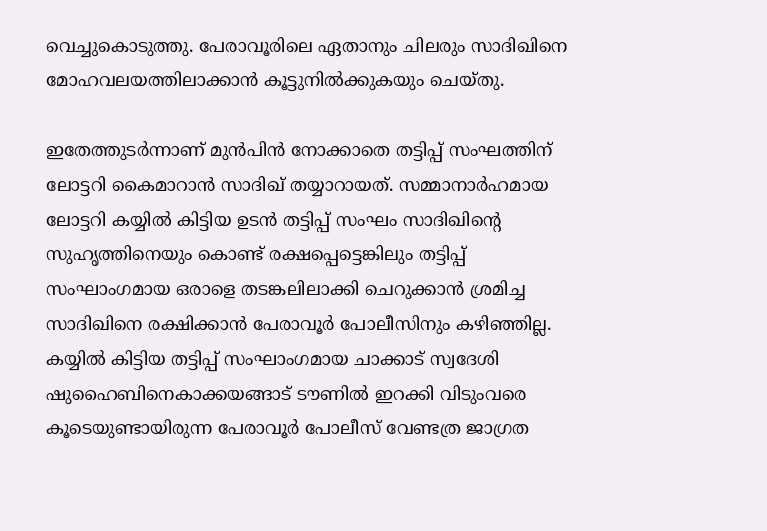വെച്ചുകൊടുത്തു. പേരാവൂരിലെ ഏതാനും ചിലരും സാദിഖിനെ മോഹവലയത്തിലാക്കാൻ കൂട്ടുനിൽക്കുകയും ചെയ്തു.

ഇതേത്തുടർന്നാണ് മുൻപിൻ നോക്കാതെ തട്ടിപ്പ് സംഘത്തിന് ലോട്ടറി കൈമാറാൻ സാദിഖ് തയ്യാറായത്. സമ്മാനാർഹമായ ലോട്ടറി കയ്യിൽ കിട്ടിയ ഉടൻ തട്ടിപ്പ് സംഘം സാദിഖിന്റെ സുഹൃത്തിനെയും കൊണ്ട് രക്ഷപ്പെട്ടെങ്കിലും തട്ടിപ്പ് സംഘാംഗമായ ഒരാളെ തടങ്കലിലാക്കി ചെറുക്കാൻ ശ്രമിച്ച സാദിഖിനെ രക്ഷിക്കാൻ പേരാവൂർ പോലീസിനും കഴിഞ്ഞില്ല. കയ്യിൽ കിട്ടിയ തട്ടിപ്പ് സംഘാംഗമായ ചാക്കാട് സ്വദേശി ഷുഹൈബിനെകാക്കയങ്ങാട് ടൗണിൽ ഇറക്കി വിടുംവരെ കൂടെയുണ്ടായിരുന്ന പേരാവൂർ പോലീസ് വേണ്ടത്ര ജാഗ്രത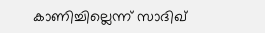കാണിച്ചില്ലെന്ന് സാദിഖ്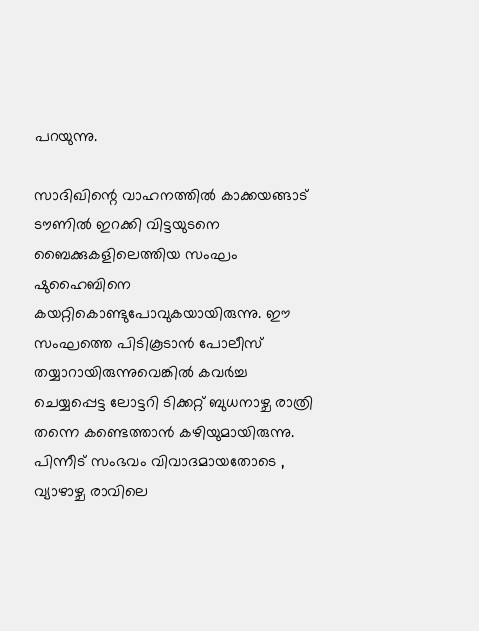പറയുന്നു.

സാദിഖിന്റെ വാഹനത്തിൽ കാക്കയങ്ങാട് ടൗണിൽ ഇറക്കി വിട്ടയുടനെ ബൈക്കുകളിലെത്തിയ സംഘം ഷുഹൈബിനെ കയറ്റികൊണ്ടുപോവുകയായിരുന്നു. ഈ സംഘത്തെ പിടികൂടാൻ പോലീസ് തയ്യാറായിരുന്നുവെങ്കിൽ കവർച്ച ചെയ്യപ്പെട്ട ലോട്ടറി ടിക്കറ്റ് ബുധനാഴ്ച രാത്രി തന്നെ കണ്ടെത്താൻ കഴിയുമായിരുന്നു. പിന്നീട് സംഭവം വിവാദമായതോടെ , വ്യാഴാഴ്ച രാവിലെ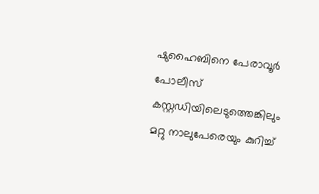ഷുഹൈബിനെ പേരാവൂർ പോലീസ് കസ്റ്റഡിയിലെടുത്തെങ്കിലും മറ്റു നാലുപേരെയും കുറിച്ച്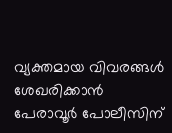വ്യക്തമായ വിവരങ്ങൾ ശേഖരിക്കാൻ പേരാവൂർ പോലീസിന്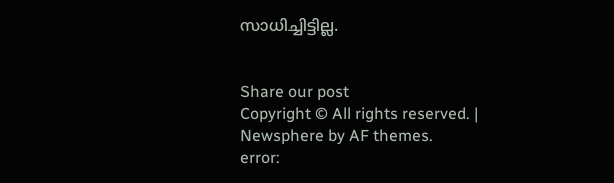സാധിച്ചിട്ടില്ല.


Share our post
Copyright © All rights reserved. | Newsphere by AF themes.
error: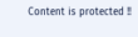Content is protected !!